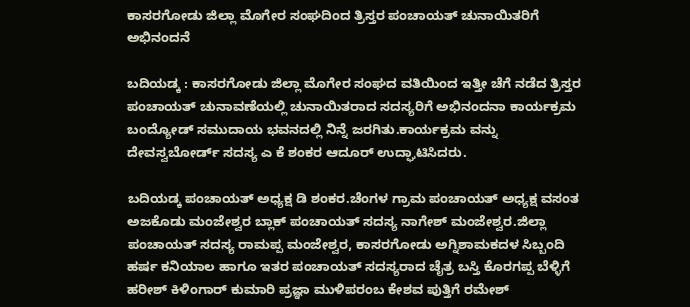ಕಾಸರಗೋಡು ಜಿಲ್ಲಾ ಮೊಗೇರ ಸಂಘದಿಂದ ತ್ರಿಸ್ತರ ಪಂಚಾಯತ್ ಚುನಾಯಿತರಿಗೆ ಅಭಿನಂದನೆ

ಬದಿಯಡ್ಕ : ಕಾಸರಗೋಡು ಜಿಲ್ಲಾ ಮೊಗೇರ ಸಂಘದ ವತಿಯಿಂದ ಇತ್ತೀ ಚೆಗೆ ನಡೆದ ತ್ರಿಸ್ತರ ಪಂಚಾಯತ್ ಚುನಾವಣೆಯಲ್ಲಿ ಚುನಾಯಿತರಾದ ಸದಸ್ಯರಿಗೆ ಅಭಿನಂದನಾ ಕಾರ್ಯಕ್ರಮ ಬಂದ್ಯೋಡ್ ಸಮುದಾಯ ಭವನದಲ್ಲಿ ನಿನ್ನೆ ಜರಗಿತು.ಕಾರ್ಯಕ್ರಮ ವನ್ನು ದೇವಸ್ವಬೋರ್ಡ್ ಸದಸ್ಯ ಎ ಕೆ ಶಂಕರ ಆದೂರ್ ಉದ್ಘಾಟಿಸಿದರು.

ಬದಿಯಡ್ಕ ಪಂಚಾಯತ್ ಅಧ್ಯಕ್ಷ ಡಿ ಶಂಕರ.ಚೆಂಗಳ ಗ್ರಾಮ ಪಂಚಾಯತ್ ಅಧ್ಯಕ್ಷ ವಸಂತ ಅಜಕೊಡು ಮಂಜೇಶ್ವರ ಬ್ಲಾಕ್ ಪಂಚಾಯತ್ ಸದಸ್ಯ ನಾಗೇಶ್ ಮಂಜೇಶ್ವರ.ಜಿಲ್ಲಾ ಪಂಚಾಯತ್ ಸದಸ್ಯ ರಾಮಪ್ಪ ಮಂಜೇಶ್ವರ, ಕಾಸರಗೋಡು ಅಗ್ನಿಶಾಮಕದಳ ಸಿಬ್ಬಂದಿ ಹರ್ಷ ಕನಿಯಾಲ ಹಾಗೂ ಇತರ ಪಂಚಾಯತ್ ಸದಸ್ಯರಾದ ಚೈತ್ರ ಬಸ್ತಿ ಕೊರಗಪ್ಪ ಬೆಳ್ಳಿಗೆ ಹರೀಶ್ ಕಿಳಿಂಗಾರ್ ಕುಮಾರಿ ಪ್ರಜ್ಞಾ ಮುಳಿಪರಂಬ ಕೇಶವ ಪುತ್ತಿಗೆ ರಮೇಶ್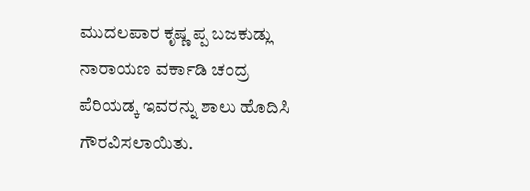ಮುದಲಪಾರ ಕೃಷ್ಣ ಪ್ಪ ಬಜಕುಡ್ಲು ನಾರಾಯಣ ವರ್ಕಾಡಿ ಚಂದ್ರ ಪೆರಿಯಡ್ಕ ಇವರನ್ನು ಶಾಲು ಹೊದಿಸಿ ಗೌರವಿಸಲಾಯಿತು.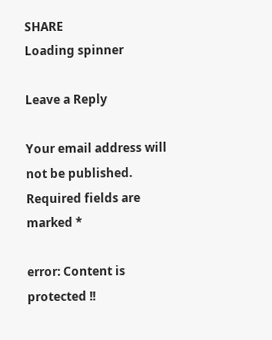SHARE
Loading spinner

Leave a Reply

Your email address will not be published. Required fields are marked *

error: Content is protected !!